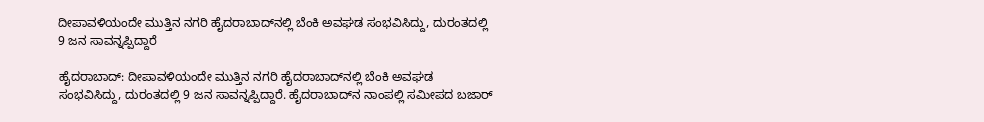ದೀಪಾವಳಿಯಂದೇ ಮುತ್ತಿನ ನಗರಿ ಹೈದರಾಬಾದ್‌ನಲ್ಲಿ ಬೆಂಕಿ ಅವಘಡ ಸಂಭವಿಸಿದ್ದು, ದುರಂತದಲ್ಲಿ 9 ಜನ ಸಾವನ್ನಪ್ಪಿದ್ದಾರೆ

ಹೈದರಾಬಾದ್‌: ದೀಪಾವಳಿಯಂದೇ ಮುತ್ತಿನ ನಗರಿ ಹೈದರಾಬಾದ್‌ನಲ್ಲಿ ಬೆಂಕಿ ಅವಘಡ ಸಂಭವಿಸಿದ್ದು, ದುರಂತದಲ್ಲಿ 9 ಜನ ಸಾವನ್ನಪ್ಪಿದ್ದಾರೆ. ಹೈದರಾಬಾದ್‌ನ ನಾಂಪಲ್ಲಿ ಸಮೀಪದ ಬಜಾರ್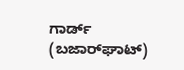ಗಾರ್ಡ್ (ಬಜಾರ್‌ಘಾಟ್‌)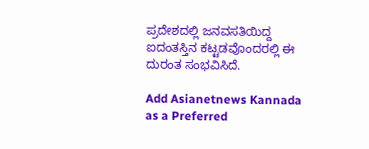ಪ್ರದೇಶದಲ್ಲಿ ಜನವಸತಿಯಿದ್ದ ಐದಂತಸ್ತಿನ ಕಟ್ಟಡವೊಂದರಲ್ಲಿ ಈ ದುರಂತ ಸಂಭವಿಸಿದೆ.

Add Asianetnews Kannada as a Preferred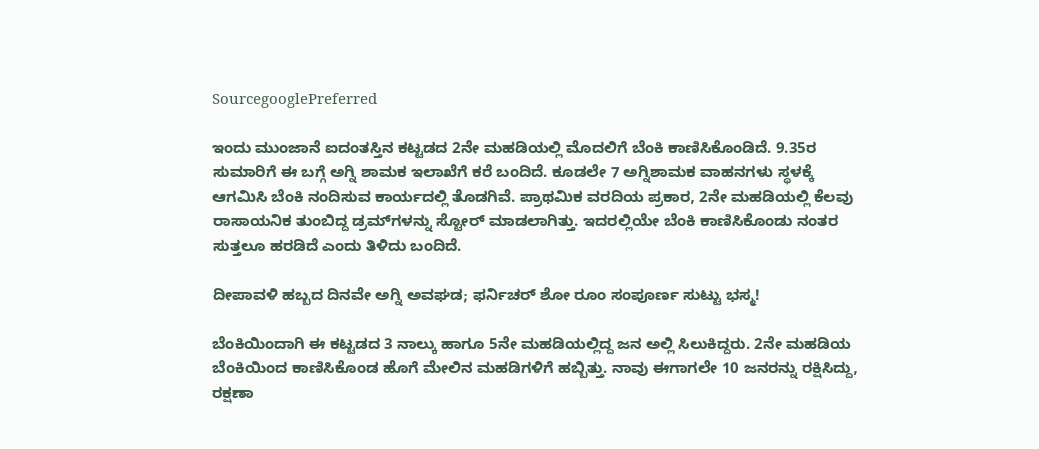SourcegooglePreferred

ಇಂದು ಮುಂಜಾನೆ ಐದಂತಸ್ತಿನ ಕಟ್ಟಡದ 2ನೇ ಮಹಡಿಯಲ್ಲಿ ಮೊದಲಿಗೆ ಬೆಂಕಿ ಕಾಣಿಸಿಕೊಂಡಿದೆ. 9.35ರ ಸುಮಾರಿಗೆ ಈ ಬಗ್ಗೆ ಅಗ್ನಿ ಶಾಮಕ ಇಲಾಖೆಗೆ ಕರೆ ಬಂದಿದೆ. ಕೂಡಲೇ 7 ಅಗ್ನಿಶಾಮಕ ವಾಹನಗಳು ಸ್ಥಳಕ್ಕೆ ಆಗಮಿಸಿ ಬೆಂಕಿ ನಂದಿಸುವ ಕಾರ್ಯದಲ್ಲಿ ತೊಡಗಿವೆ. ಪ್ರಾಥಮಿಕ ವರದಿಯ ಪ್ರಕಾರ, 2ನೇ ಮಹಡಿಯಲ್ಲಿ ಕೆಲವು ರಾಸಾಯನಿಕ ತುಂಬಿದ್ದ ಡ್ರಮ್‌ಗಳನ್ನು ಸ್ಟೋರ್‌ ಮಾಡಲಾಗಿತ್ತು. ಇದರಲ್ಲಿಯೇ ಬೆಂಕಿ ಕಾಣಿಸಿಕೊಂಡು ನಂತರ ಸುತ್ತಲೂ ಹರಡಿದೆ ಎಂದು ತಿಳಿದು ಬಂದಿದೆ.

ದೀಪಾವಳಿ ಹಬ್ಬದ ದಿನವೇ ಅಗ್ನಿ ಅವಘಡ; ಫರ್ನಿಚರ್ ಶೋ ರೂಂ ಸಂಪೂರ್ಣ ಸುಟ್ಟು ಭಸ್ಮ!

ಬೆಂಕಿಯಿಂದಾಗಿ ಈ ಕಟ್ಟಡದ 3 ನಾಲ್ಕು ಹಾಗೂ 5ನೇ ಮಹಡಿಯಲ್ಲಿದ್ದ ಜನ ಅಲ್ಲಿ ಸಿಲುಕಿದ್ದರು. 2ನೇ ಮಹಡಿಯ ಬೆಂಕಿಯಿಂದ ಕಾಣಿಸಿಕೊಂಡ ಹೊಗೆ ಮೇಲಿನ ಮಹಡಿಗಳಿಗೆ ಹಬ್ಬಿತ್ತು. ನಾವು ಈಗಾಗಲೇ 10 ಜನರನ್ನು ರಕ್ಷಿಸಿದ್ದು, ರಕ್ಷಣಾ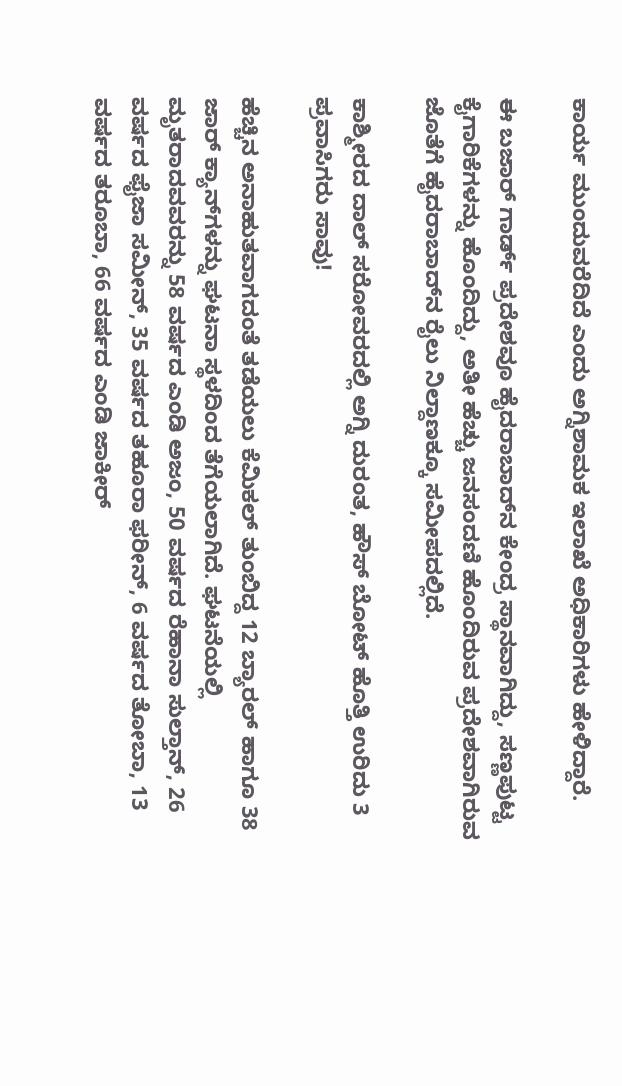ಕಾರ್ಯ ಮುಂದುವರೆದಿದೆ ಎಂದು ಅಗ್ನಿಶಾಮಕ ಇಲಾಖೆ ಅಧಿಕಾರಿಗಳು ಹೇಳಿದ್ದಾರೆ.

ಈ ಬಜಾರ್ ಗಾರ್ಡ್ ಪ್ರದೇಶವೂ ಹೈದರಾಬಾದ್‌ನ ಕೇಂದ್ರ ಸ್ಥಾನವಾಗಿದ್ದು, ಸಣ್ಣಪುಟ್ಟ ಕೈಗಾರಿಕೆಗಳನ್ನು ಹೊಂದಿದ್ದು, ಅತೀ ಹೆಚ್ಚು ಜನಸಂದಣಿ ಹೊಂದಿರುವ ಪ್ರದೇಶವಾಗಿರುವ ಜೊತೆಗೆ ಹೈದರಾಬಾದ್‌ನ ರೈಲು ನಿಲ್ದಾಣಕ್ಕೂ ಸಮೀಪದಲ್ಲಿದೆ.

ಕಾಶ್ಮೀರದ ದಾಲ್ ಸರೋವರದಲ್ಲಿ ಅಗ್ನಿ ದುರಂತ, ಹೌಸ್ ಬೋಟ್ ಹೊತ್ತಿ ಉರಿದು 3 ಪ್ರವಾಸಿಗರು ಸಾವು!

ಹೆಚ್ಚಿನ ಅನಾಹುತವಾಗದಂತೆ ತಡೆಯಲು ಕೆಮಿಕಲ್ ತುಂಬಿದ್ದ 12 ಬ್ಯಾರಲ್ ಹಾಗೂ 38 ಜಾರ್ ಕ್ಯಾನ್‌ಗಳನ್ನು ಘಟನಾ ಸ್ಥಳದಿಂದ ತೆಗೆಯಲಾಗಿದೆ. ಘಟನೆಯಲ್ಲಿ ಮೃತರಾದವವರನ್ನು 58 ವರ್ಷದ ಎಂಡಿ ಅಜಂ, 50 ವರ್ಷದ ರೆಹಾನಾ ಸುಲ್ತಾನ್, 26 ವರ್ಷದ ಫೈಜಾ ಸಮೀನ್, 35 ವರ್ಷದ ತಹೂರಾ ಫರೀನ್, 6 ವರ್ಷದ ತೋಬಾ, 13 ವರ್ಷದ ತರೂಬಾ, 66 ವರ್ಷದ ಎಂಡಿ ಜಾಕೀರ್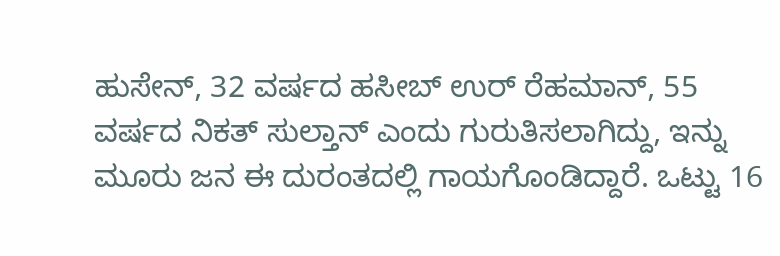ಹುಸೇನ್, 32 ವರ್ಷದ ಹಸೀಬ್ ಉರ್ ರೆಹಮಾನ್, 55 ವರ್ಷದ ನಿಕತ್ ಸುಲ್ತಾನ್ ಎಂದು ಗುರುತಿಸಲಾಗಿದ್ದು, ಇನ್ನು ಮೂರು ಜನ ಈ ದುರಂತದಲ್ಲಿ ಗಾಯಗೊಂಡಿದ್ದಾರೆ. ಒಟ್ಟು 16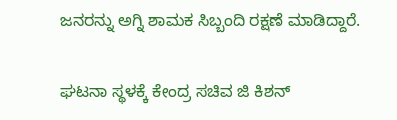ಜನರನ್ನು ಅಗ್ನಿ ಶಾಮಕ ಸಿಬ್ಬಂದಿ ರಕ್ಷಣೆ ಮಾಡಿದ್ದಾರೆ.

ಘಟನಾ ಸ್ಥಳಕ್ಕೆ ಕೇಂದ್ರ ಸಚಿವ ಜಿ ಕಿಶನ್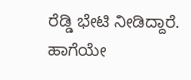ರೆಡ್ಡಿ ಭೇಟಿ ನೀಡಿದ್ದಾರೆ. ಹಾಗೆಯೇ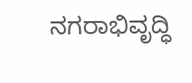ನಗರಾಭಿವೃದ್ಧಿ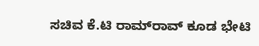ಸಚಿವ ಕೆ.ಟಿ ರಾಮ್‌ರಾವ್ ಕೂಡ ಭೇಟಿ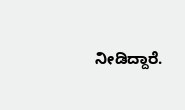ನೀಡಿದ್ದಾರೆ.